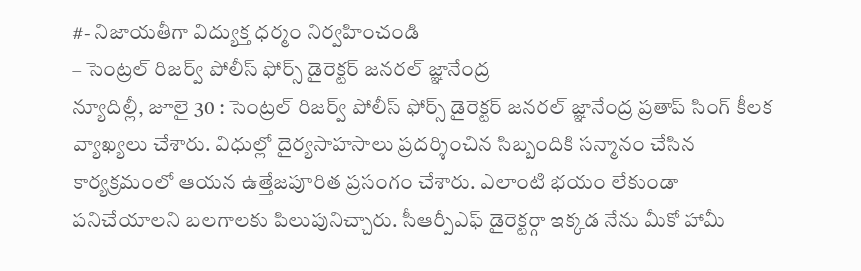#- నిజాయతీగా విద్యుక్త ధర్మం నిర్వహించండి
– సెంట్రల్ రిజర్వ్ పోలీస్ ఫోర్స్ డైరెక్టర్ జనరల్ జ్ఞానేంద్ర
న్యూదిల్లీ, జూలై 30 : సెంట్రల్ రిజర్వ్ పోలీస్ ఫోర్స్ డైరెక్టర్ జనరల్ జ్ఞానేంద్ర ప్రతాప్ సింగ్ కీలక వ్యాఖ్యలు చేశారు. విధుల్లో దైర్యసాహసాలు ప్రదర్శించిన సిబ్బందికి సన్మానం చేసిన కార్యక్రమంలో ఆయన ఉత్తేజపూరిత ప్రసంగం చేశారు. ఎలాంటి భయం లేకుండా పనిచేయాలని బలగాలకు పిలుపునిచ్చారు. సీఆర్పీఎఫ్ డైరెక్టర్గా ఇక్కడ నేను మీకో హామీ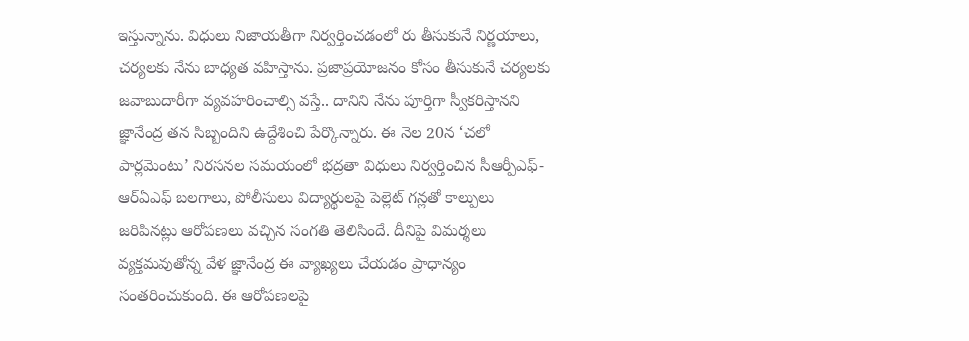ఇస్తున్నాను. విధులు నిజాయతీగా నిర్వర్తించడంలో రు తీసుకునే నిర్ణయాలు, చర్యలకు నేను బాధ్యత వహిస్తాను. ప్రజాప్రయోజనం కోసం తీసుకునే చర్యలకు జవాబుదారీగా వ్యవహరించాల్సి వస్తే.. దానిని నేను పూర్తిగా స్వీకరిస్తానని జ్ఞానేంద్ర తన సిబ్బందిని ఉద్దేశించి పేర్కొన్నారు. ఈ నెల 20న ‘చలో పార్లమెంటు’ నిరసనల సమయంలో భద్రతా విధులు నిర్వర్తించిన సీఆర్పీఎఫ్-ఆర్ఏఎఫ్ బలగాలు, పోలీసులు విద్యార్థులపై పెల్లెట్ గన్లతో కాల్పులు జరిపినట్లు ఆరోపణలు వచ్చిన సంగతి తెలిసిందే. దీనిపై విమర్శలు వ్యక్తమవుతోన్న వేళ జ్ఞానేంద్ర ఈ వ్యాఖ్యలు చేయడం ప్రాధాన్యం సంతరించుకుంది. ఈ ఆరోపణలపై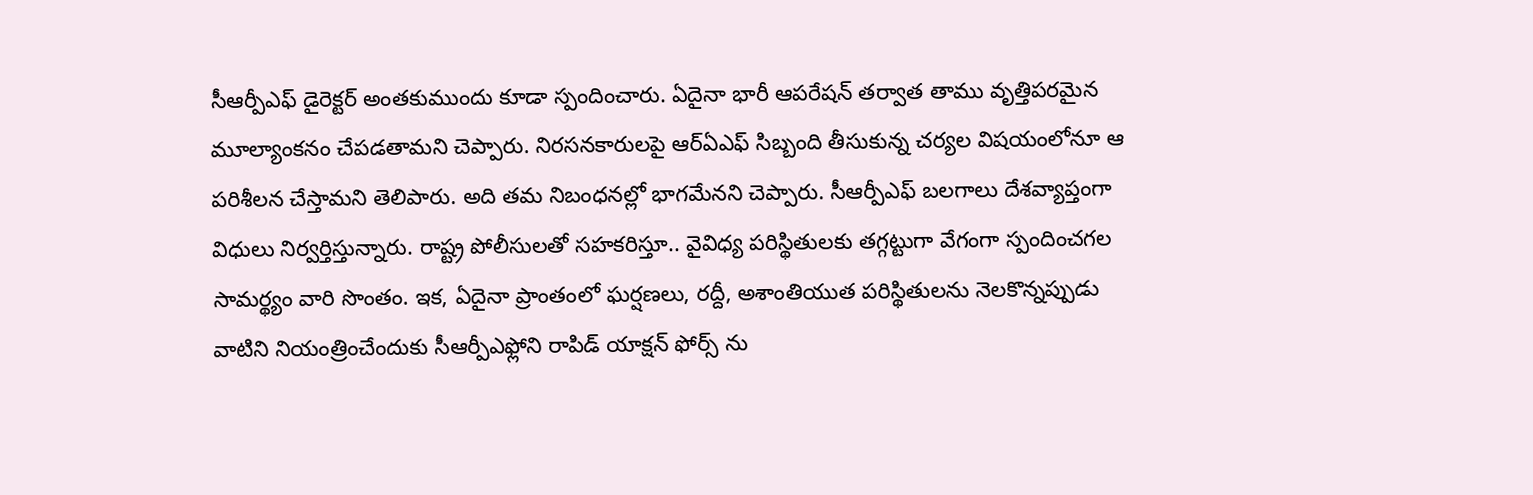సీఆర్పీఎఫ్ డైరెక్టర్ అంతకుముందు కూడా స్పందించారు. ఏదైనా భారీ ఆపరేషన్ తర్వాత తాము వృత్తిపరమైన మూల్యాంకనం చేపడతామని చెప్పారు. నిరసనకారులపై ఆర్ఏఎఫ్ సిబ్బంది తీసుకున్న చర్యల విషయంలోనూ ఆ పరిశీలన చేస్తామని తెలిపారు. అది తమ నిబంధనల్లో భాగమేనని చెప్పారు. సీఆర్పీఎఫ్ బలగాలు దేశవ్యాప్తంగా విధులు నిర్వర్తిస్తున్నారు. రాష్ట్ర పోలీసులతో సహకరిస్తూ.. వైవిధ్య పరిస్థితులకు తగ్గట్టుగా వేగంగా స్పందించగల సామర్థ్యం వారి సొంతం. ఇక, ఏదైనా ప్రాంతంలో ఘర్షణలు, రద్దీ, అశాంతియుత పరిస్థితులను నెలకొన్నప్పుడు వాటిని నియంత్రించేందుకు సీఆర్పీఎఫ్లోని రాపిడ్ యాక్షన్ ఫోర్స్ ను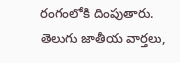రంగంలోకి దింపుతారు.
తెలుగు జాతీయ వార్తలు,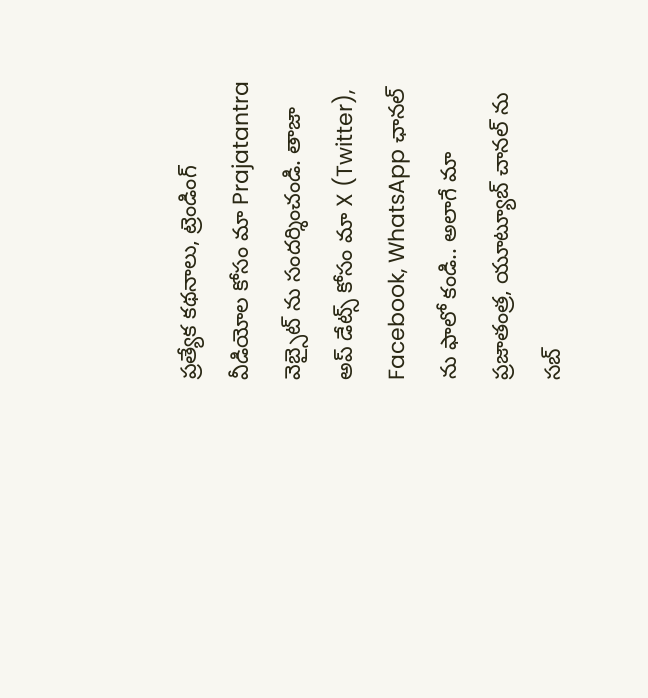ప్రత్యేక కథనాలు, ట్రెండింగ్ వీడియోల కోసం మా Prajatantra వెబ్సైట్ ను సందర్శించండి. తాజా అప్ డేట్స్ కోసం మా X (Twitter), Facebook, WhatsApp ఛానల్ ను ఫాలో కండి.. అలాగే మా ప్రజాతంత్ర, యూట్యూబ్ చానల్ ను సబ్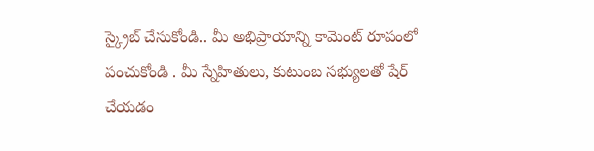స్క్రైబ్ చేసుకోండి.. మీ అభిప్రాయాన్ని కామెంట్ రూపంలో పంచుకోండి . మీ స్నేహితులు, కుటుంబ సభ్యులతో షేర్ చేయడం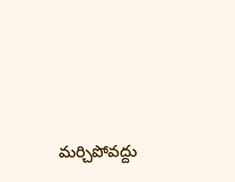మర్చిపోవద్దు